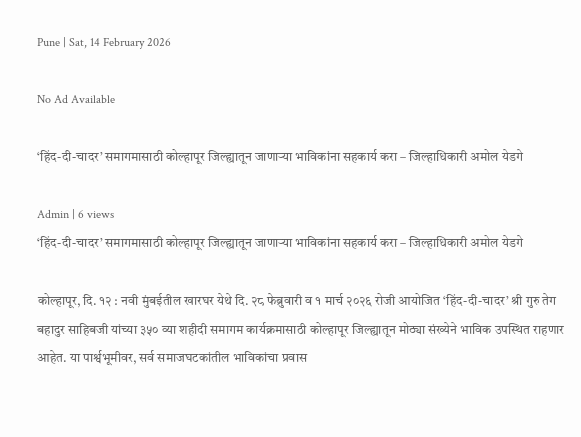Pune | Sat, 14 February 2026

No Ad Available

‘हिंद-दी-चादर’ समागमासाठी कोल्हापूर जिल्ह्यातून जाणाऱ्या भाविकांना सहकार्य करा – जिल्हाधिकारी अमोल येडगे

Admin | 6 views
‘हिंद-दी-चादर’ समागमासाठी कोल्हापूर जिल्ह्यातून जाणाऱ्या भाविकांना सहकार्य करा – जिल्हाधिकारी अमोल येडगे

कोल्हापूर, दि. १२ : नवी मुंबईतील खारघर येथे दि. २८ फेब्रुवारी व १ मार्च २०२६ रोजी आयोजित ‘हिंद-दी-चादर’ श्री गुरु तेग बहादुर साहिबजी यांच्या ३५० व्या शहीदी समागम कार्यक्रमासाठी कोल्हापूर जिल्ह्यातून मोठ्या संख्येने भाविक उपस्थित राहणार आहेत. या पार्श्वभूमीवर, सर्व समाजघटकांतील भाविकांचा प्रवास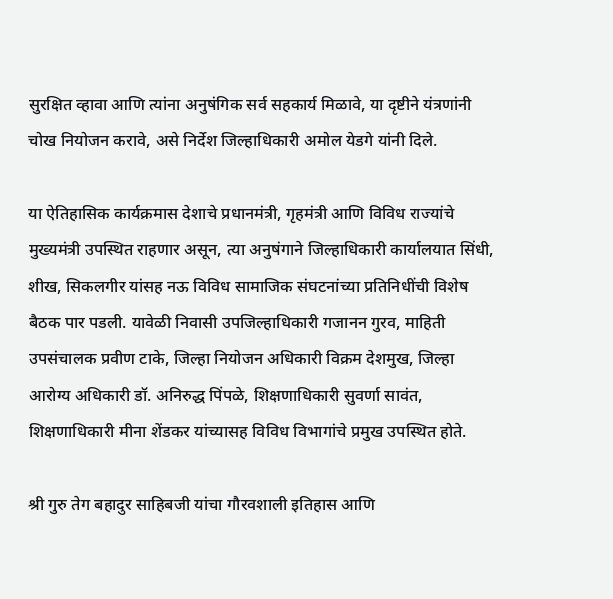सुरक्षित व्हावा आणि त्यांना अनुषंगिक सर्व सहकार्य मिळावे, या दृष्टीने यंत्रणांनी चोख नियोजन करावे, असे निर्देश जिल्हाधिकारी अमोल येडगे यांनी दिले.

या ऐतिहासिक कार्यक्रमास देशाचे प्रधानमंत्री, गृहमंत्री आणि विविध राज्यांचे मुख्यमंत्री उपस्थित राहणार असून, त्या अनुषंगाने जिल्हाधिकारी कार्यालयात सिंधी, शीख, सिकलगीर यांसह नऊ विविध सामाजिक संघटनांच्या प्रतिनिधींची विशेष बैठक पार पडली. यावेळी निवासी उपजिल्हाधिकारी गजानन गुरव, माहिती उपसंचालक प्रवीण टाके, जिल्हा नियोजन अधिकारी विक्रम देशमुख, जिल्हा आरोग्य अधिकारी डॉ. अनिरुद्ध पिंपळे, शिक्षणाधिकारी सुवर्णा सावंत, शिक्षणाधिकारी मीना शेंडकर यांच्यासह विविध विभागांचे प्रमुख उपस्थित होते.

श्री गुरु तेग बहादुर साहिबजी यांचा गौरवशाली इतिहास आणि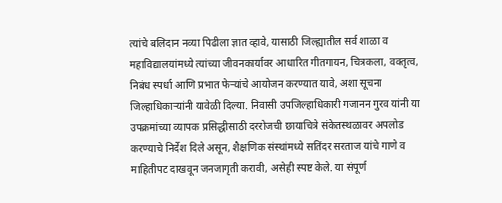त्यांचे बलिदान नव्या पिढीला ज्ञात व्हावे, यासाठी जिल्ह्यातील सर्व शाळा व महाविद्यालयांमध्ये त्यांच्या जीवनकार्यावर आधारित गीतगायन, चित्रकला, वक्तृत्व, निबंध स्पर्धा आणि प्रभात फेऱ्यांचे आयोजन करण्यात यावे, अशा सूचना जिल्हाधिकाऱ्यांनी यावेळी दिल्या. निवासी उपजिल्हाधिकारी गजानन गुरव यांनी या उपक्रमांच्या व्यापक प्रसिद्धीसाठी दररोजची छायाचित्रे संकेतस्थळावर अपलोड करण्याचे निर्देश दिले असून, शैक्षणिक संस्थांमध्ये सतिंदर सरताज यांचे गाणे व माहितीपट दाखवून जनजागृती करावी, असेही स्पष्ट केले. या संपूर्ण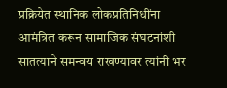प्रक्रियेत स्थानिक लोकप्रतिनिधींना आमंत्रित करून सामाजिक संघटनांशी सातत्याने समन्वय राखण्यावर त्यांनी भर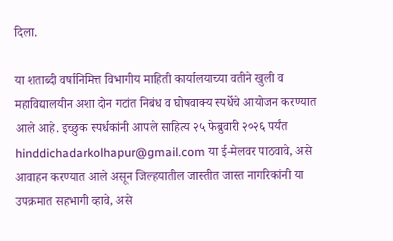दिला.

या शताब्दी वर्षानिमित्त विभागीय माहिती कार्यालयाच्या वतीने खुली व महाविद्यालयीन अशा दोन गटांत निबंध व घोषवाक्य स्पर्धेचे आयोजन करण्यात आले आहे. इच्छुक स्पर्धकांनी आपले साहित्य २५ फेब्रुवारी २०२६ पर्यंत hinddichadarkolhapur@gmail.com या ई-मेलवर पाठवावे, असे आवाहन करण्यात आले असून जिल्हयातील जास्तीत जास्त नागरिकांनी या उपक्रमात सहभागी व्हावे, असे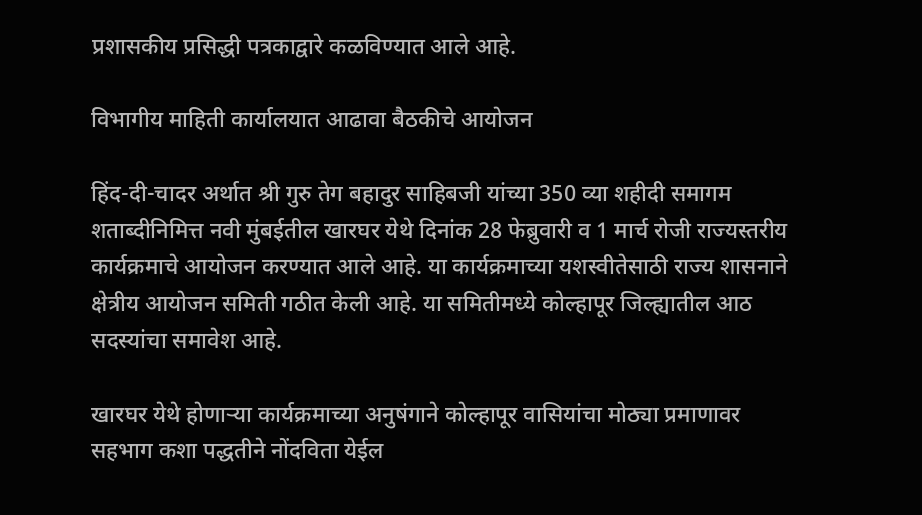प्रशासकीय प्रसिद्धी पत्रकाद्वारे कळविण्यात आले आहे.

विभागीय माहिती कार्यालयात आढावा बैठकीचे आयोजन

हिंद-दी-चादर अर्थात श्री गुरु तेग बहादुर साहिबजी यांच्या 350 व्या शहीदी समागम शताब्दीनिमित्त नवी मुंबईतील खारघर येथे दिनांक 28 फेब्रुवारी व 1 मार्च रोजी राज्यस्तरीय कार्यक्रमाचे आयोजन करण्यात आले आहे. या कार्यक्रमाच्या यशस्वीतेसाठी राज्य शासनाने क्षेत्रीय आयोजन समिती गठीत केली आहे. या समितीमध्ये कोल्हापूर जिल्ह्यातील आठ सदस्यांचा समावेश आहे.

खारघर येथे होणाऱ्या कार्यक्रमाच्या अनुषंगाने कोल्हापूर वासियांचा मोठ्या प्रमाणावर सहभाग कशा पद्धतीने नोंदविता येईल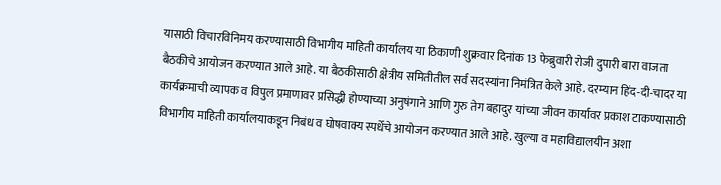यासाठी विचारविनिमय करण्यासाठी विभागीय माहिती कार्यालय या ठिकाणी शुक्रवार दिनांक 13 फेब्रुवारी रोजी दुपारी बारा वाजता बैठकीचे आयोजन करण्यात आले आहे. या बैठकीसाठी क्षेत्रीय समितीतील सर्व सदस्यांना निमंत्रित केले आहे. दरम्यान हिंद-दी-चादर या कार्यक्रमाची व्यापक व विपुल प्रमाणावर प्रसिद्धी होण्याच्या अनुषंगाने आणि गुरु तेग बहादुर यांच्या जीवन कार्यावर प्रकाश टाकण्यासाठी विभागीय माहिती कार्यालयाकडून निबंध व घोषवाक्य स्पर्धेचे आयोजन करण्यात आले आहे. खुल्या व महाविद्यालयीन अशा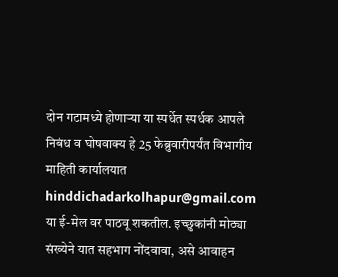दोन गटामध्ये होणाऱ्या या स्पर्धेत स्पर्धक आपले निबंध व घोषवाक्य हे 25 फेब्रुवारीपर्यंत विभागीय माहिती कार्यालयात hinddichadarkolhapur@gmail.com  या ई-मेल वर पाठवू शकतील. इच्छुकांनी मोठ्या संख्येने यात सहभाग नोंदवावा, असे आवाहन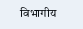विभागीय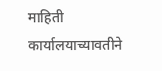माहिती कार्यालयाच्यावतीने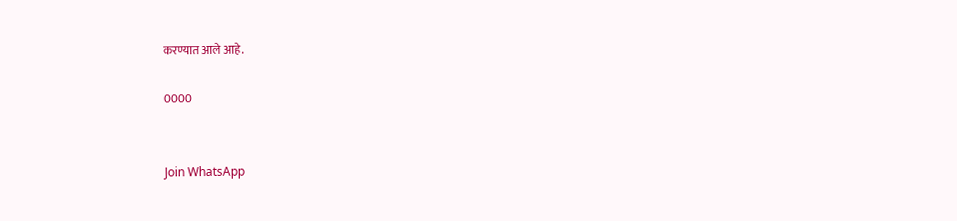करण्यात आले आहे.

0000


Join WhatsApp